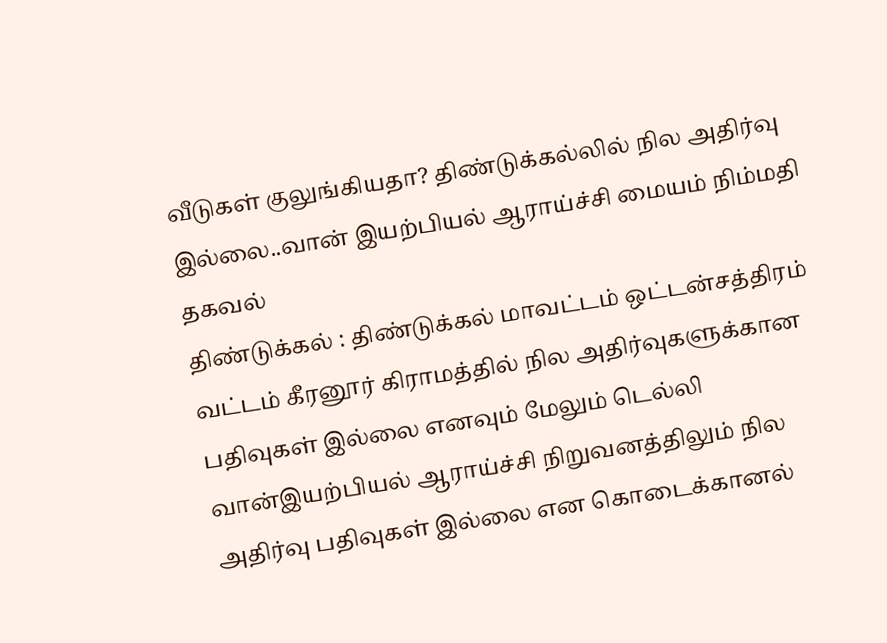வீடுகள் குலுங்கியதா? திண்டுக்கல்லில் நில அதிர்வு இல்லை..வான் இயற்பியல் ஆராய்ச்சி மையம் நிம்மதி தகவல்
திண்டுக்கல் : திண்டுக்கல் மாவட்டம் ஒட்டன்சத்திரம் வட்டம் கீரனூர் கிராமத்தில் நில அதிர்வுகளுக்கான பதிவுகள் இல்லை எனவும் மேலும் டெல்லி வான்இயற்பியல் ஆராய்ச்சி நிறுவனத்திலும் நில அதிர்வு பதிவுகள் இல்லை என கொடைக்கானல்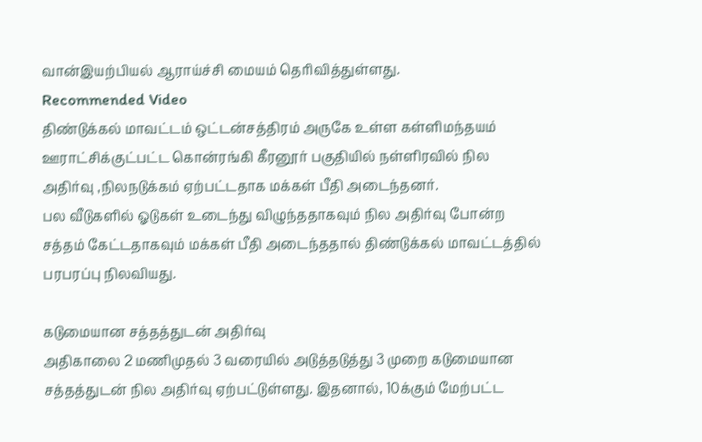வான்இயற்பியல் ஆராய்ச்சி மையம் தெரிவித்துள்ளது.
Recommended Video
திண்டுக்கல் மாவட்டம் ஒட்டன்சத்திரம் அருகே உள்ள கள்ளிமந்தயம் ஊராட்சிக்குட்பட்ட கொன்ரங்கி கீரனூர் பகுதியில் நள்ளிரவில் நில அதிர்வு ,நிலநடுக்கம் ஏற்பட்டதாக மக்கள் பீதி அடைந்தனர்.
பல வீடுகளில் ஓடுகள் உடைந்து விழுந்ததாகவும் நில அதிர்வு போன்ற சத்தம் கேட்டதாகவும் மக்கள் பீதி அடைந்ததால் திண்டுக்கல் மாவட்டத்தில் பரபரப்பு நிலவியது.

கடுமையான சத்தத்துடன் அதிர்வு
அதிகாலை 2 மணிமுதல் 3 வரையில் அடுத்தடுத்து 3 முறை கடுமையான சத்தத்துடன் நில அதிர்வு ஏற்பட்டுள்ளது. இதனால், 10க்கும் மேற்பட்ட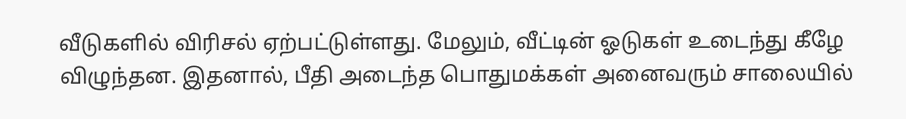வீடுகளில் விரிசல் ஏற்பட்டுள்ளது. மேலும், வீட்டின் ஓடுகள் உடைந்து கீழே விழுந்தன. இதனால், பீதி அடைந்த பொதுமக்கள் அனைவரும் சாலையில்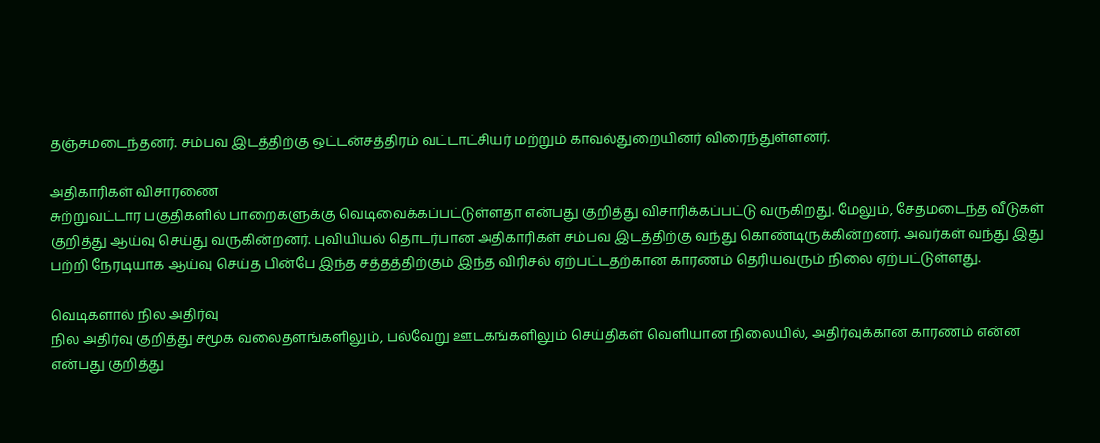தஞ்சமடைந்தனர். சம்பவ இடத்திற்கு ஒட்டன்சத்திரம் வட்டாட்சியர் மற்றும் காவல்துறையினர் விரைந்துள்ளனர்.

அதிகாரிகள் விசாரணை
சுற்றுவட்டார பகுதிகளில் பாறைகளுக்கு வெடிவைக்கப்பட்டுள்ளதா என்பது குறித்து விசாரிக்கப்பட்டு வருகிறது. மேலும், சேதமடைந்த வீடுகள் குறித்து ஆய்வு செய்து வருகின்றனர். புவியியல் தொடர்பான அதிகாரிகள் சம்பவ இடத்திற்கு வந்து கொண்டிருக்கின்றனர். அவர்கள் வந்து இது பற்றி நேரடியாக ஆய்வு செய்த பின்பே இந்த சத்தத்திற்கும் இந்த விரிசல் ஏற்பட்டதற்கான காரணம் தெரியவரும் நிலை ஏற்பட்டுள்ளது.

வெடிகளால் நில அதிர்வு
நில அதிர்வு குறித்து சமூக வலைதளங்களிலும், பல்வேறு ஊடகங்களிலும் செய்திகள் வெளியான நிலையில், அதிர்வுக்கான காரணம் என்ன என்பது குறித்து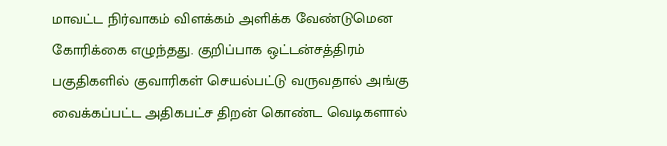மாவட்ட நிர்வாகம் விளக்கம் அளிக்க வேண்டுமென கோரிக்கை எழுந்தது. குறிப்பாக ஒட்டன்சத்திரம் பகுதிகளில் குவாரிகள் செயல்பட்டு வருவதால் அங்கு வைக்கப்பட்ட அதிகபட்ச திறன் கொண்ட வெடிகளால்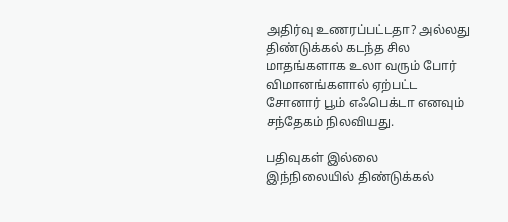அதிர்வு உணரப்பட்டதா? அல்லது திண்டுக்கல் கடந்த சில மாதங்களாக உலா வரும் போர் விமானங்களால் ஏற்பட்ட சோனார் பூம் எஃபெக்டா எனவும் சந்தேகம் நிலவியது.

பதிவுகள் இல்லை
இந்நிலையில் திண்டுக்கல்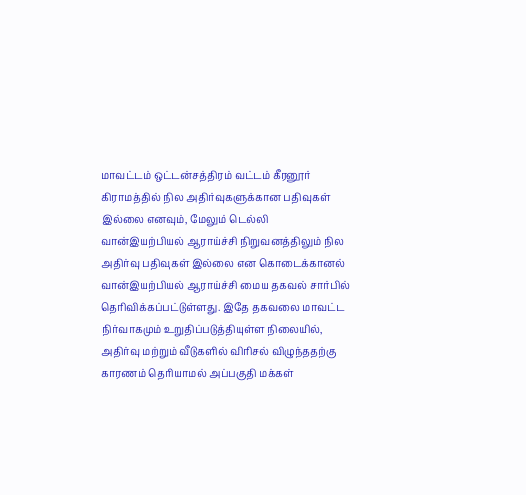மாவட்டம் ஒட்டன்சத்திரம் வட்டம் கீரனூர் கிராமத்தில் நில அதிர்வுகளுக்கான பதிவுகள் இல்லை எனவும், மேலும் டெல்லி வான்இயற்பியல் ஆராய்ச்சி நிறுவனத்திலும் நில அதிர்வு பதிவுகள் இல்லை என கொடைக்கானல் வான்இயற்பியல் ஆராய்ச்சி மைய தகவல் சார்பில் தெரிவிக்கப்பட்டுள்ளது. இதே தகவலை மாவட்ட நிர்வாகமும் உறுதிப்படுத்தியுள்ள நிலையில், அதிர்வு மற்றும் வீடுகளில் விரிசல் விழுந்ததற்கு காரணம் தெரியாமல் அப்பகுதி மக்கள்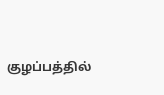குழப்பத்தில்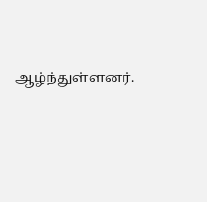ஆழ்ந்துள்ளனர்.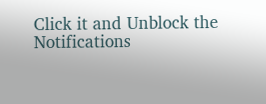Click it and Unblock the Notifications